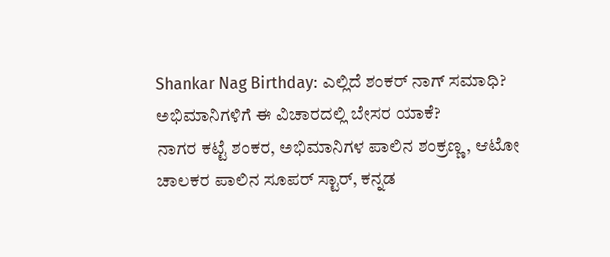Shankar Nag Birthday: ಎಲ್ಲಿದೆ ಶಂಕರ್ ನಾಗ್ ಸಮಾಧಿ? ಅಭಿಮಾನಿಗಳಿಗೆ ಈ ವಿಚಾರದಲ್ಲಿ ಬೇಸರ ಯಾಕೆ?
ನಾಗರ ಕಟ್ಟೆ ಶಂಕರ, ಅಭಿಮಾನಿಗಳ ಪಾಲಿನ ಶಂಕ್ರಣ್ಣ, ಆಟೋ ಚಾಲಕರ ಪಾಲಿನ ಸೂಪರ್ ಸ್ಟಾರ್, ಕನ್ನಡ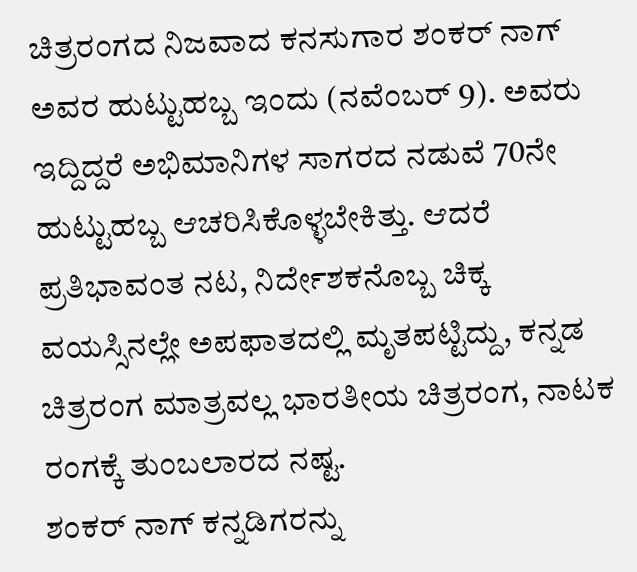ಚಿತ್ರರಂಗದ ನಿಜವಾದ ಕನಸುಗಾರ ಶಂಕರ್ ನಾಗ್ ಅವರ ಹುಟ್ಟುಹಬ್ಬ ಇಂದು (ನವೆಂಬರ್ 9). ಅವರು ಇದ್ದಿದ್ದರೆ ಅಭಿಮಾನಿಗಳ ಸಾಗರದ ನಡುವೆ 70ನೇ ಹುಟ್ಟುಹಬ್ಬ ಆಚರಿಸಿಕೊಳ್ಳಬೇಕಿತ್ತು. ಆದರೆ ಪ್ರತಿಭಾವಂತ ನಟ, ನಿರ್ದೇಶಕನೊಬ್ಬ ಚಿಕ್ಕ ವಯಸ್ಸಿನಲ್ಲೇ ಅಪಫಾತದಲ್ಲಿ ಮೃತಪಟ್ಟಿದ್ದು, ಕನ್ನಡ ಚಿತ್ರರಂಗ ಮಾತ್ರವಲ್ಲ ಭಾರತೀಯ ಚಿತ್ರರಂಗ, ನಾಟಕ ರಂಗಕ್ಕೆ ತುಂಬಲಾರದ ನಷ್ಟ.
ಶಂಕರ್ ನಾಗ್ ಕನ್ನಡಿಗರನ್ನು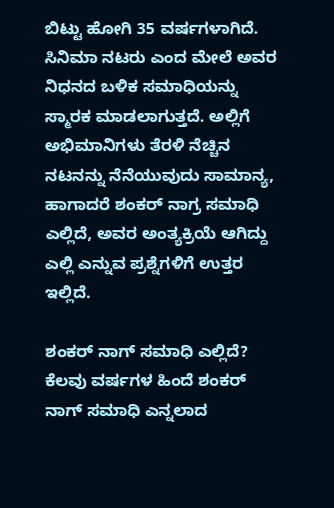ಬಿಟ್ಟು ಹೋಗಿ 35 ವರ್ಷಗಳಾಗಿದೆ. ಸಿನಿಮಾ ನಟರು ಎಂದ ಮೇಲೆ ಅವರ ನಿಧನದ ಬಳಿಕ ಸಮಾಧಿಯನ್ನು ಸ್ಮಾರಕ ಮಾಡಲಾಗುತ್ತದೆ. ಅಲ್ಲಿಗೆ ಅಭಿಮಾನಿಗಳು ತೆರಳಿ ನೆಚ್ಚಿನ ನಟನನ್ನು ನೆನೆಯುವುದು ಸಾಮಾನ್ಯ, ಹಾಗಾದರೆ ಶಂಕರ್ ನಾಗ್ರ ಸಮಾಧಿ ಎಲ್ಲಿದೆ, ಅವರ ಅಂತ್ಯಕ್ರಿಯೆ ಆಗಿದ್ದು ಎಲ್ಲಿ ಎನ್ನುವ ಪ್ರಶ್ನೆಗಳಿಗೆ ಉತ್ತರ ಇಲ್ಲಿದೆ.

ಶಂಕರ್ ನಾಗ್ ಸಮಾಧಿ ಎಲ್ಲಿದೆ?
ಕೆಲವು ವರ್ಷಗಳ ಹಿಂದೆ ಶಂಕರ್ ನಾಗ್ ಸಮಾಧಿ ಎನ್ನಲಾದ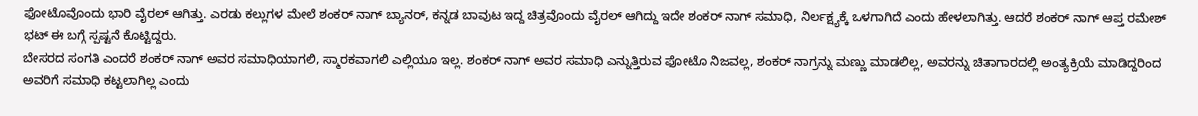ಫೋಟೊವೊಂದು ಭಾರಿ ವೈರಲ್ ಆಗಿತ್ತು. ಎರಡು ಕಲ್ಲುಗಳ ಮೇಲೆ ಶಂಕರ್ ನಾಗ್ ಬ್ಯಾನರ್, ಕನ್ನಡ ಬಾವುಟ ಇದ್ದ ಚಿತ್ರವೊಂದು ವೈರಲ್ ಆಗಿದ್ದು ಇದೇ ಶಂಕರ್ ನಾಗ್ ಸಮಾಧಿ, ನಿರ್ಲಕ್ಷ್ಯಕ್ಕೆ ಒಳಗಾಗಿದೆ ಎಂದು ಹೇಳಲಾಗಿತ್ತು. ಆದರೆ ಶಂಕರ್ ನಾಗ್ ಆಪ್ತ ರಮೇಶ್ ಭಟ್ ಈ ಬಗ್ಗೆ ಸ್ಪಷ್ಟನೆ ಕೊಟ್ಟಿದ್ದರು.
ಬೇಸರದ ಸಂಗತಿ ಎಂದರೆ ಶಂಕರ್ ನಾಗ್ ಅವರ ಸಮಾಧಿಯಾಗಲಿ, ಸ್ಮಾರಕವಾಗಲಿ ಎಲ್ಲಿಯೂ ಇಲ್ಲ. ಶಂಕರ್ ನಾಗ್ ಅವರ ಸಮಾಧಿ ಎನ್ನುತ್ತಿರುವ ಫೋಟೊ ನಿಜವಲ್ಲ, ಶಂಕರ್ ನಾಗ್ರನ್ನು ಮಣ್ಣು ಮಾಡಲಿಲ್ಲ, ಅವರನ್ನು ಚಿತಾಗಾರದಲ್ಲಿ ಅಂತ್ಯಕ್ರಿಯೆ ಮಾಡಿದ್ದರಿಂದ ಅವರಿಗೆ ಸಮಾಧಿ ಕಟ್ಟಲಾಗಿಲ್ಲ ಎಂದು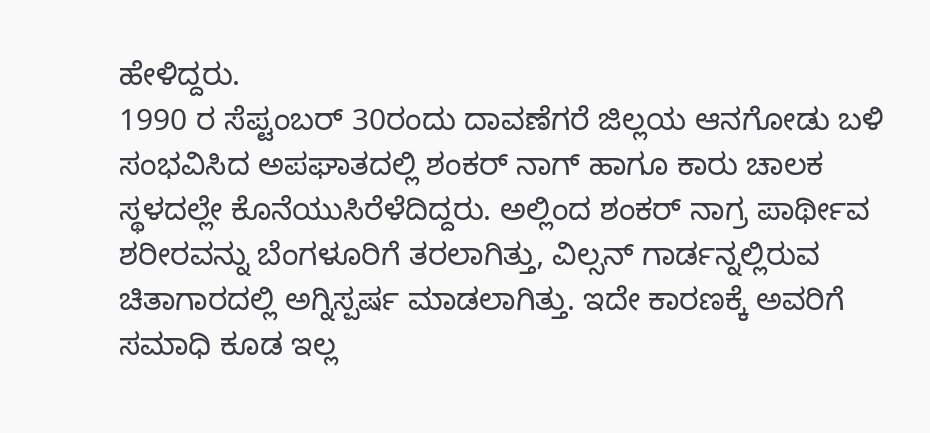ಹೇಳಿದ್ದರು.
1990 ರ ಸೆಪ್ಟಂಬರ್ 30ರಂದು ದಾವಣೆಗರೆ ಜಿಲ್ಲಯ ಆನಗೋಡು ಬಳಿ ಸಂಭವಿಸಿದ ಅಪಘಾತದಲ್ಲಿ ಶಂಕರ್ ನಾಗ್ ಹಾಗೂ ಕಾರು ಚಾಲಕ ಸ್ಥಳದಲ್ಲೇ ಕೊನೆಯುಸಿರೆಳೆದಿದ್ದರು. ಅಲ್ಲಿಂದ ಶಂಕರ್ ನಾಗ್ರ ಪಾರ್ಥೀವ ಶರೀರವನ್ನು ಬೆಂಗಳೂರಿಗೆ ತರಲಾಗಿತ್ತು, ವಿಲ್ಸನ್ ಗಾರ್ಡನ್ನಲ್ಲಿರುವ ಚಿತಾಗಾರದಲ್ಲಿ ಅಗ್ನಿಸ್ಪರ್ಷ ಮಾಡಲಾಗಿತ್ತು. ಇದೇ ಕಾರಣಕ್ಕೆ ಅವರಿಗೆ ಸಮಾಧಿ ಕೂಡ ಇಲ್ಲ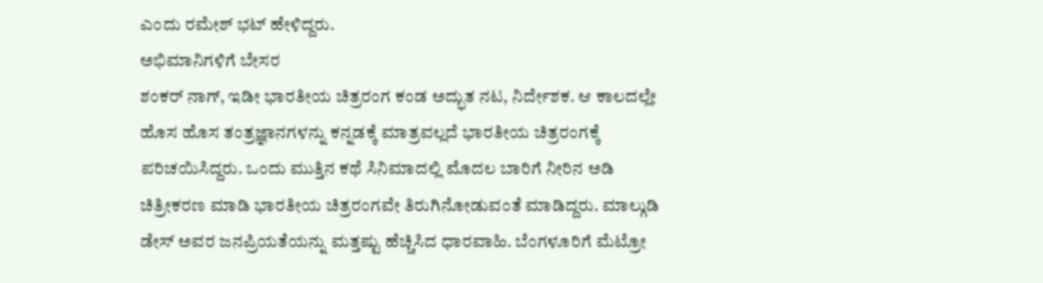ಎಂದು ರಮೇಶ್ ಭಟ್ ಹೇಳಿದ್ದರು.
ಅಭಿಮಾನಿಗಳಿಗೆ ಬೇಸರ
ಶಂಕರ್ ನಾಗ್, ಇಡೀ ಭಾರತೀಯ ಚಿತ್ರರಂಗ ಕಂಡ ಅದ್ಭುತ ನಟ, ನಿರ್ದೇಶಕ. ಆ ಕಾಲದಲ್ಲೇ ಹೊಸ ಹೊಸ ತಂತ್ರಜ್ಞಾನಗಳನ್ನು ಕನ್ನಡಕ್ಕೆ ಮಾತ್ರವಲ್ಲದೆ ಭಾರತೀಯ ಚಿತ್ರರಂಗಕ್ಕೆ ಪರಿಚಯಿಸಿದ್ದರು. ಒಂದು ಮುತ್ತಿನ ಕಥೆ ಸಿನಿಮಾದಲ್ಲಿ ಮೊದಲ ಬಾರಿಗೆ ನೀರಿನ ಅಡಿ ಚಿತ್ರೀಕರಣ ಮಾಡಿ ಭಾರತೀಯ ಚಿತ್ರರಂಗವೇ ತಿರುಗಿನೋಡುವಂತೆ ಮಾಡಿದ್ದರು. ಮಾಲ್ಗುಡಿ ಡೇಸ್ ಅವರ ಜನಪ್ರಿಯತೆಯನ್ನು ಮತ್ತಷ್ಟು ಹೆಚ್ಚಿಸಿದ ಧಾರವಾಹಿ. ಬೆಂಗಳೂರಿಗೆ ಮೆಟ್ರೋ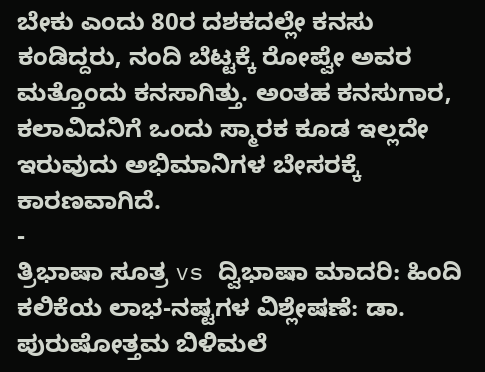ಬೇಕು ಎಂದು 80ರ ದಶಕದಲ್ಲೇ ಕನಸು ಕಂಡಿದ್ದರು, ನಂದಿ ಬೆಟ್ಟಕ್ಕೆ ರೋಪ್ವೇ ಅವರ ಮತ್ತೊಂದು ಕನಸಾಗಿತ್ತು. ಅಂತಹ ಕನಸುಗಾರ, ಕಲಾವಿದನಿಗೆ ಒಂದು ಸ್ಮಾರಕ ಕೂಡ ಇಲ್ಲದೇ ಇರುವುದು ಅಭಿಮಾನಿಗಳ ಬೇಸರಕ್ಕೆ ಕಾರಣವಾಗಿದೆ.
-
ತ್ರಿಭಾಷಾ ಸೂತ್ರ vs ದ್ವಿಭಾಷಾ ಮಾದರಿ: ಹಿಂದಿ ಕಲಿಕೆಯ ಲಾಭ-ನಷ್ಟಗಳ ವಿಶ್ಲೇಷಣೆ: ಡಾ. ಪುರುಷೋತ್ತಮ ಬಿಳಿಮಲೆ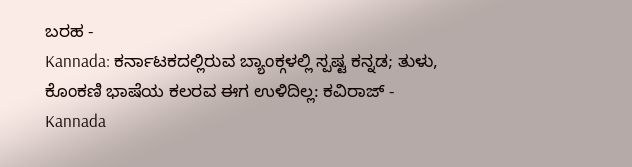ಬರಹ -
Kannada: ಕರ್ನಾಟಕದಲ್ಲಿರುವ ಬ್ಯಾಂಕ್ಗಳಲ್ಲಿ ಸ್ಪಷ್ಟ ಕನ್ನಡ; ತುಳು, ಕೊಂಕಣಿ ಭಾಷೆಯ ಕಲರವ ಈಗ ಉಳಿದಿಲ್ಲ: ಕವಿರಾಜ್ -
Kannada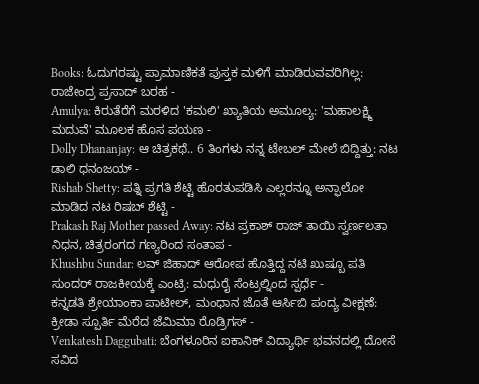Books: ಓದುಗರಷ್ಟು ಪ್ರಾಮಾಣಿಕತೆ ಪುಸ್ತಕ ಮಳಿಗೆ ಮಾಡಿರುವವರಿಗಿಲ್ಲ: ರಾಜೇಂದ್ರ ಪ್ರಸಾದ್ ಬರಹ -
Amulya: ಕಿರುತೆರೆಗೆ ಮರಳಿದ 'ಕಮಲಿ' ಖ್ಯಾತಿಯ ಅಮೂಲ್ಯ: 'ಮಹಾಲಕ್ಷ್ಮಿ ಮದುವೆ' ಮೂಲಕ ಹೊಸ ಪಯಣ -
Dolly Dhananjay: ಆ ಚಿತ್ರಕಥೆ.. 6 ತಿಂಗಳು ನನ್ನ ಟೇಬಲ್ ಮೇಲೆ ಬಿದ್ದಿತ್ತು: ನಟ ಡಾಲಿ ಧನಂಜಯ್ -
Rishab Shetty: ಪತ್ನಿ ಪ್ರಗತಿ ಶೆಟ್ಟಿ ಹೊರತುಪಡಿಸಿ ಎಲ್ಲರನ್ನೂ ಅನ್ಫಾಲೋ ಮಾಡಿದ ನಟ ರಿಷಬ್ ಶೆಟ್ಟಿ -
Prakash Raj Mother passed Away: ನಟ ಪ್ರಕಾಶ್ ರಾಜ್ ತಾಯಿ ಸ್ವರ್ಣಲತಾ ನಿಧನ, ಚಿತ್ರರಂಗದ ಗಣ್ಯರಿಂದ ಸಂತಾಪ -
Khushbu Sundar: ಲವ್ ಜಿಹಾದ್ ಆರೋಪ ಹೊತ್ತಿದ್ದ ನಟಿ ಖುಷ್ಬೂ ಪತಿ ಸುಂದರ್ ರಾಜಕೀಯಕ್ಕೆ ಎಂಟ್ರಿ: ಮಧುರೈ ಸೆಂಟ್ರಲ್ನಿಂದ ಸ್ಪರ್ಧೆ -
ಕನ್ನಡತಿ ಶ್ರೇಯಾಂಕಾ ಪಾಟೀಲ್, ಮಂಧಾನ ಜೊತೆ ಆರ್ಸಿಬಿ ಪಂದ್ಯ ವೀಕ್ಷಣೆ: ಕ್ರೀಡಾ ಸ್ಪೂರ್ತಿ ಮೆರೆದ ಜೆಮಿಮಾ ರೊಡ್ರಿಗಸ್ -
Venkatesh Daggubati: ಬೆಂಗಳೂರಿನ ಐಕಾನಿಕ್ ವಿದ್ಯಾರ್ಥಿ ಭವನದಲ್ಲಿ ದೋಸೆ ಸವಿದ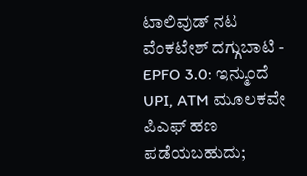ಟಾಲಿವುಡ್ ನಟ ವೆಂಕಟೇಶ್ ದಗ್ಗುಬಾಟಿ -
EPFO 3.0: ಇನ್ಮುಂದೆ UPI, ATM ಮೂಲಕವೇ ಪಿಎಫ್ ಹಣ ಪಡೆಯಬಹುದು;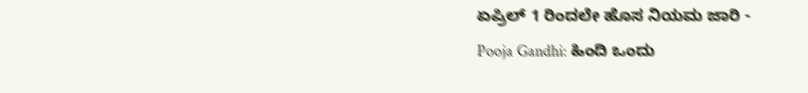ಏಪ್ರಿಲ್ 1 ರಿಂದಲೇ ಹೊಸ ನಿಯಮ ಜಾರಿ -
Pooja Gandhi: ಹಿಂದಿ ಒಂದು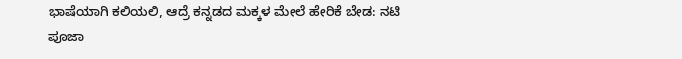ಭಾಷೆಯಾಗಿ ಕಲಿಯಲಿ, ಆದ್ರೆ ಕನ್ನಡದ ಮಕ್ಕಳ ಮೇಲೆ ಹೇರಿಕೆ ಬೇಡ: ನಟಿ ಪೂಜಾ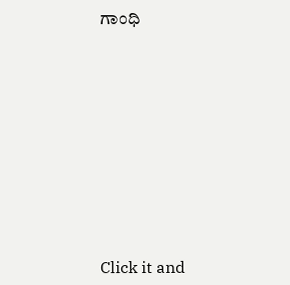ಗಾಂಧಿ











Click it and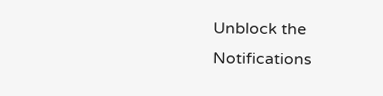Unblock the Notifications